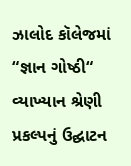ઝાલોદ કૉલેજમાં “જ્ઞાન ગોષ્ઠી“ વ્યાખ્યાન શ્રેણી પ્રકલ્પનું ઉદ્ઘાટન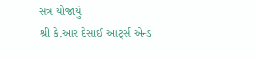સત્ર યોજાયું
શ્રી કે.આર દેસાઈ આર્ટ્સ એન્ડ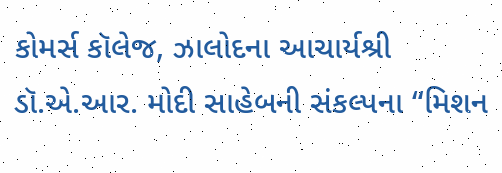કોમર્સ કૉલેજ, ઝાલોદના આચાર્યશ્રી ડૉ.એ.આર. મોદી સાહેબની સંકલ્પના “મિશન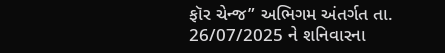ફૉર ચેન્જ” અભિગમ અંતર્ગત તા. 26/07/2025 ને શનિવારના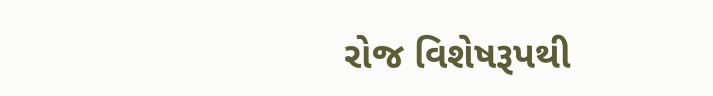રોજ વિશેષરૂપથી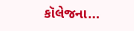કૉલેજના...